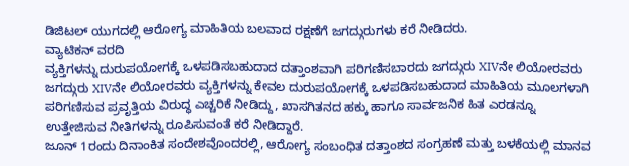ಡಿಜಿಟಲ್ ಯುಗದಲ್ಲಿ ಆರೋಗ್ಯ ಮಾಹಿತಿಯ ಬಲವಾದ ರಕ್ಷಣೆಗೆ ಜಗದ್ಗುರುಗಳು ಕರೆ ನೀಡಿದರು.
ವ್ಯಾಟಿಕನ್ ವರದಿ
ವ್ಯಕ್ತಿಗಳನ್ನು ದುರುಪಯೋಗಕ್ಕೆ ಒಳಪಡಿಸಬಹುದಾದ ದತ್ತಾಂಶವಾಗಿ ಪರಿಗಣಿಸಬಾರದು ಜಗದ್ಗುರು XIVನೇ ಲಿಯೋರವರು
ಜಗದ್ಗುರು XIVನೇ ಲಿಯೋರವರು ವ್ಯಕ್ತಿಗಳನ್ನು ಕೇವಲ ದುರುಪಯೋಗಕ್ಕೆ ಒಳಪಡಿಸಬಹುದಾದ ಮಾಹಿತಿಯ ಮೂಲಗಳಾಗಿ ಪರಿಗಣಿಸುವ ಪ್ರವೃತ್ತಿಯ ವಿರುದ್ಧ ಎಚ್ಚರಿಕೆ ನೀಡಿದ್ದು, ಖಾಸಗಿತನದ ಹಕ್ಕು ಹಾಗೂ ಸಾರ್ವಜನಿಕ ಹಿತ ಎರಡನ್ನೂ ಉತ್ತೇಜಿಸುವ ನೀತಿಗಳನ್ನು ರೂಪಿಸುವಂತೆ ಕರೆ ನೀಡಿದ್ದಾರೆ.
ಜೂನ್ 1ರಂದು ದಿನಾಂಕಿತ ಸಂದೇಶವೊಂದರಲ್ಲಿ, ಆರೋಗ್ಯ ಸಂಬಂಧಿತ ದತ್ತಾಂಶದ ಸಂಗ್ರಹಣೆ ಮತ್ತು ಬಳಕೆಯಲ್ಲಿ ಮಾನವ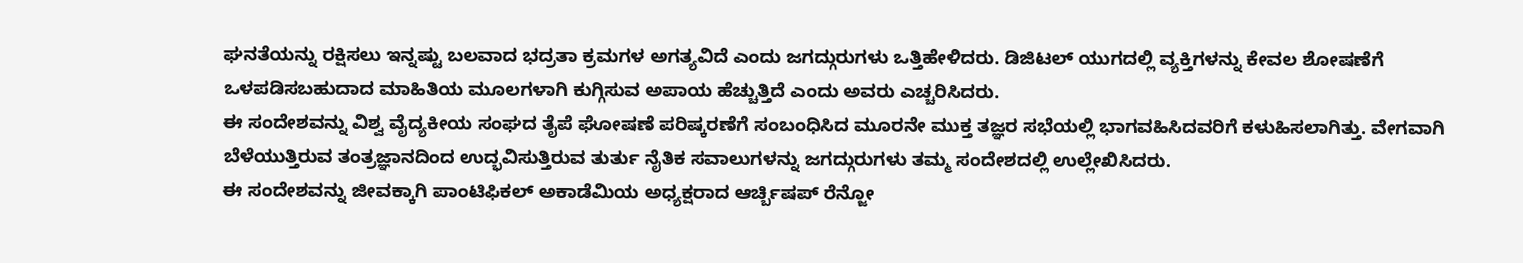ಘನತೆಯನ್ನು ರಕ್ಷಿಸಲು ಇನ್ನಷ್ಟು ಬಲವಾದ ಭದ್ರತಾ ಕ್ರಮಗಳ ಅಗತ್ಯವಿದೆ ಎಂದು ಜಗದ್ಗುರುಗಳು ಒತ್ತಿಹೇಳಿದರು. ಡಿಜಿಟಲ್ ಯುಗದಲ್ಲಿ ವ್ಯಕ್ತಿಗಳನ್ನು ಕೇವಲ ಶೋಷಣೆಗೆ ಒಳಪಡಿಸಬಹುದಾದ ಮಾಹಿತಿಯ ಮೂಲಗಳಾಗಿ ಕುಗ್ಗಿಸುವ ಅಪಾಯ ಹೆಚ್ಚುತ್ತಿದೆ ಎಂದು ಅವರು ಎಚ್ಚರಿಸಿದರು.
ಈ ಸಂದೇಶವನ್ನು ವಿಶ್ವ ವೈದ್ಯಕೀಯ ಸಂಘದ ತೈಪೆ ಘೋಷಣೆ ಪರಿಷ್ಕರಣೆಗೆ ಸಂಬಂಧಿಸಿದ ಮೂರನೇ ಮುಕ್ತ ತಜ್ಞರ ಸಭೆಯಲ್ಲಿ ಭಾಗವಹಿಸಿದವರಿಗೆ ಕಳುಹಿಸಲಾಗಿತ್ತು. ವೇಗವಾಗಿ ಬೆಳೆಯುತ್ತಿರುವ ತಂತ್ರಜ್ಞಾನದಿಂದ ಉದ್ಭವಿಸುತ್ತಿರುವ ತುರ್ತು ನೈತಿಕ ಸವಾಲುಗಳನ್ನು ಜಗದ್ಗುರುಗಳು ತಮ್ಮ ಸಂದೇಶದಲ್ಲಿ ಉಲ್ಲೇಖಿಸಿದರು.
ಈ ಸಂದೇಶವನ್ನು ಜೀವಕ್ಕಾಗಿ ಪಾಂಟಿಫಿಕಲ್ ಅಕಾಡೆಮಿಯ ಅಧ್ಯಕ್ಷರಾದ ಆರ್ಚ್ಬಿಷಪ್ ರೆನ್ಜೋ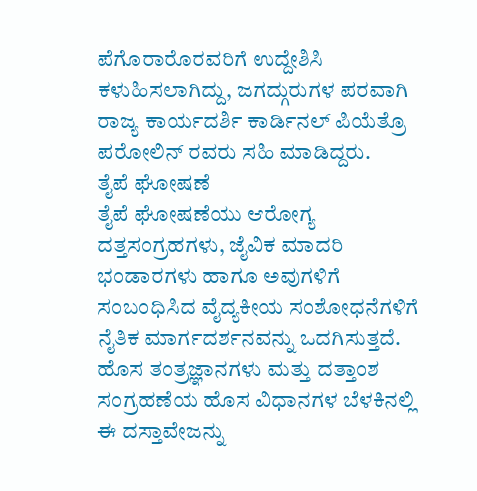ಪೆಗೊರಾರೊರವರಿಗೆ ಉದ್ದೇಶಿಸಿ ಕಳುಹಿಸಲಾಗಿದ್ದು, ಜಗದ್ಗುರುಗಳ ಪರವಾಗಿ ರಾಜ್ಯ ಕಾರ್ಯದರ್ಶಿ ಕಾರ್ಡಿನಲ್ ಪಿಯೆತ್ರೊ ಪರೋಲಿನ್ ರವರು ಸಹಿ ಮಾಡಿದ್ದರು.
ತೈಪೆ ಘೋಷಣೆ
ತೈಪೆ ಘೋಷಣೆಯು ಆರೋಗ್ಯ ದತ್ತಸಂಗ್ರಹಗಳು, ಜೈವಿಕ ಮಾದರಿ ಭಂಡಾರಗಳು ಹಾಗೂ ಅವುಗಳಿಗೆ ಸಂಬಂಧಿಸಿದ ವೈದ್ಯಕೀಯ ಸಂಶೋಧನೆಗಳಿಗೆ ನೈತಿಕ ಮಾರ್ಗದರ್ಶನವನ್ನು ಒದಗಿಸುತ್ತದೆ.
ಹೊಸ ತಂತ್ರಜ್ಞಾನಗಳು ಮತ್ತು ದತ್ತಾಂಶ ಸಂಗ್ರಹಣೆಯ ಹೊಸ ವಿಧಾನಗಳ ಬೆಳಕಿನಲ್ಲಿ ಈ ದಸ್ತಾವೇಜನ್ನು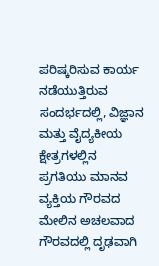ಪರಿಷ್ಕರಿಸುವ ಕಾರ್ಯ ನಡೆಯುತ್ತಿರುವ ಸಂದರ್ಭದಲ್ಲಿ, ವಿಜ್ಞಾನ ಮತ್ತು ವೈದ್ಯಕೀಯ ಕ್ಷೇತ್ರಗಳಲ್ಲಿನ ಪ್ರಗತಿಯು ಮಾನವ ವ್ಯಕ್ತಿಯ ಗೌರವದ ಮೇಲಿನ ಅಚಲವಾದ ಗೌರವದಲ್ಲಿ ದೃಢವಾಗಿ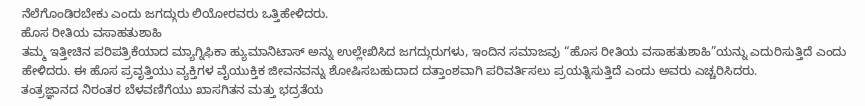ನೆಲೆಗೊಂಡಿರಬೇಕು ಎಂದು ಜಗದ್ಗುರು ಲಿಯೋರವರು ಒತ್ತಿಹೇಳಿದರು.
ಹೊಸ ರೀತಿಯ ವಸಾಹತುಶಾಹಿ
ತಮ್ಮ ಇತ್ತೀಚಿನ ಪರಿಪತ್ರಿಕೆಯಾದ ಮ್ಯಾಗ್ನಿಫಿಕಾ ಹ್ಯುಮಾನಿಟಾಸ್ ಅನ್ನು ಉಲ್ಲೇಖಿಸಿದ ಜಗದ್ಗುರುಗಳು, ಇಂದಿನ ಸಮಾಜವು “ಹೊಸ ರೀತಿಯ ವಸಾಹತುಶಾಹಿ”ಯನ್ನು ಎದುರಿಸುತ್ತಿದೆ ಎಂದು ಹೇಳಿದರು. ಈ ಹೊಸ ಪ್ರವೃತ್ತಿಯು ವ್ಯಕ್ತಿಗಳ ವೈಯುಕ್ತಿಕ ಜೀವನವನ್ನು ಶೋಷಿಸಬಹುದಾದ ದತ್ತಾಂಶವಾಗಿ ಪರಿವರ್ತಿಸಲು ಪ್ರಯತ್ನಿಸುತ್ತಿದೆ ಎಂದು ಅವರು ಎಚ್ಚರಿಸಿದರು.
ತಂತ್ರಜ್ಞಾನದ ನಿರಂತರ ಬೆಳವಣಿಗೆಯು ಖಾಸಗಿತನ ಮತ್ತು ಭದ್ರತೆಯ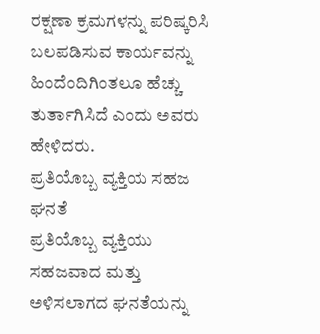ರಕ್ಷಣಾ ಕ್ರಮಗಳನ್ನು ಪರಿಷ್ಕರಿಸಿ ಬಲಪಡಿಸುವ ಕಾರ್ಯವನ್ನು ಹಿಂದೆಂದಿಗಿಂತಲೂ ಹೆಚ್ಚು ತುರ್ತಾಗಿಸಿದೆ ಎಂದು ಅವರು ಹೇಳಿದರು.
ಪ್ರತಿಯೊಬ್ಬ ವ್ಯಕ್ತಿಯ ಸಹಜ ಘನತೆ
ಪ್ರತಿಯೊಬ್ಬ ವ್ಯಕ್ತಿಯು ಸಹಜವಾದ ಮತ್ತು ಅಳಿಸಲಾಗದ ಘನತೆಯನ್ನು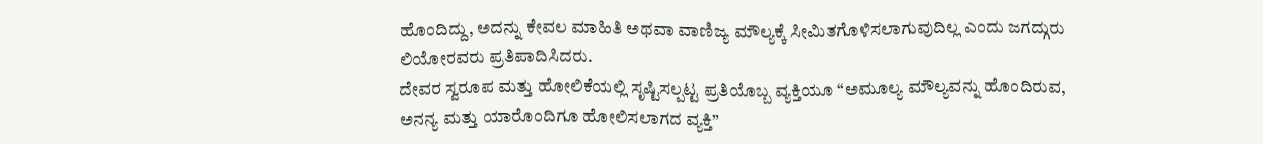ಹೊಂದಿದ್ದು, ಅದನ್ನು ಕೇವಲ ಮಾಹಿತಿ ಅಥವಾ ವಾಣಿಜ್ಯ ಮೌಲ್ಯಕ್ಕೆ ಸೀಮಿತಗೊಳಿಸಲಾಗುವುದಿಲ್ಲ ಎಂದು ಜಗದ್ಗುರು ಲಿಯೋರವರು ಪ್ರತಿಪಾದಿಸಿದರು.
ದೇವರ ಸ್ವರೂಪ ಮತ್ತು ಹೋಲಿಕೆಯಲ್ಲಿ ಸೃಷ್ಟಿಸಲ್ಪಟ್ಟ ಪ್ರತಿಯೊಬ್ಬ ವ್ಯಕ್ತಿಯೂ “ಅಮೂಲ್ಯ ಮೌಲ್ಯವನ್ನು ಹೊಂದಿರುವ, ಅನನ್ಯ ಮತ್ತು ಯಾರೊಂದಿಗೂ ಹೋಲಿಸಲಾಗದ ವ್ಯಕ್ತಿ”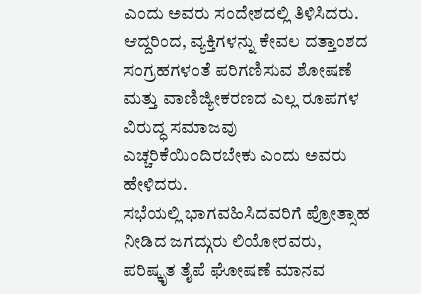ಎಂದು ಅವರು ಸಂದೇಶದಲ್ಲಿ ತಿಳಿಸಿದರು. ಆದ್ದರಿಂದ, ವ್ಯಕ್ತಿಗಳನ್ನು ಕೇವಲ ದತ್ತಾಂಶದ ಸಂಗ್ರಹಗಳಂತೆ ಪರಿಗಣಿಸುವ ಶೋಷಣೆ ಮತ್ತು ವಾಣಿಜ್ಯೀಕರಣದ ಎಲ್ಲ ರೂಪಗಳ ವಿರುದ್ಧ ಸಮಾಜವು ಎಚ್ಚರಿಕೆಯಿಂದಿರಬೇಕು ಎಂದು ಅವರು ಹೇಳಿದರು.
ಸಭೆಯಲ್ಲಿ ಭಾಗವಹಿಸಿದವರಿಗೆ ಪ್ರೋತ್ಸಾಹ ನೀಡಿದ ಜಗದ್ಗುರು ಲಿಯೋರವರು, ಪರಿಷ್ಕೃತ ತೈಪೆ ಘೋಷಣೆ ಮಾನವ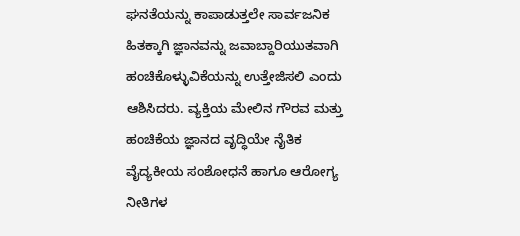ಘನತೆಯನ್ನು ಕಾಪಾಡುತ್ತಲೇ ಸಾರ್ವಜನಿಕ ಹಿತಕ್ಕಾಗಿ ಜ್ಞಾನವನ್ನು ಜವಾಬ್ದಾರಿಯುತವಾಗಿ ಹಂಚಿಕೊಳ್ಳುವಿಕೆಯನ್ನು ಉತ್ತೇಜಿಸಲಿ ಎಂದು ಆಶಿಸಿದರು. ವ್ಯಕ್ತಿಯ ಮೇಲಿನ ಗೌರವ ಮತ್ತು ಹಂಚಿಕೆಯ ಜ್ಞಾನದ ವೃದ್ಧಿಯೇ ನೈತಿಕ ವೈದ್ಯಕೀಯ ಸಂಶೋಧನೆ ಹಾಗೂ ಆರೋಗ್ಯ ನೀತಿಗಳ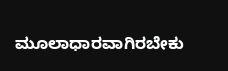ಮೂಲಾಧಾರವಾಗಿರಬೇಕು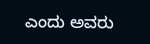ಎಂದು ಅವರು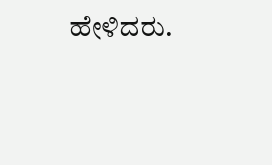ಹೇಳಿದರು.